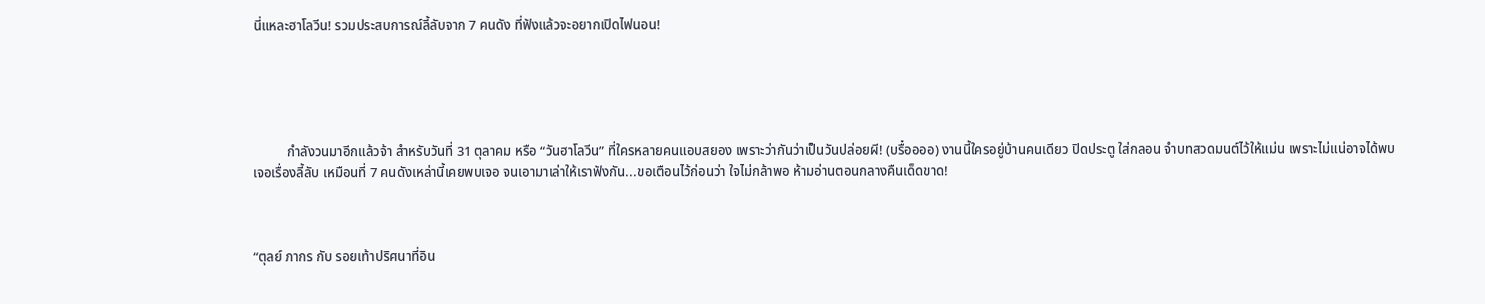นี่แหละฮาโลวีน! รวมประสบการณ์ลี้ลับจาก 7 คนดัง ที่ฟังแล้วจะอยากเปิดไฟนอน!





          กำลังวนมาอีกแล้วจ้า สำหรับวันที่ 31 ตุลาคม หรือ “วันฮาโลวีน” ที่ใครหลายคนแอบสยอง เพราะว่ากันว่าเป็นวันปล่อยผี! (บรื๋ออออ) งานนี้ใครอยู่บ้านคนเดียว ปิดประตู ใส่กลอน จำบทสวดมนต์ไว้ให้แม่น เพราะไม่แน่อาจได้พบเจอเรื่องลี้ลับ เหมือนที่ 7 คนดังเหล่านี้เคยพบเจอ จนเอามาเล่าให้เราฟังกัน...ขอเตือนไว้ก่อนว่า ใจไม่กล้าพอ ห้ามอ่านตอนกลางคืนเด็ดขาด!



“ตุลย์ ภากร กับ รอยเท้าปริศนาที่อิน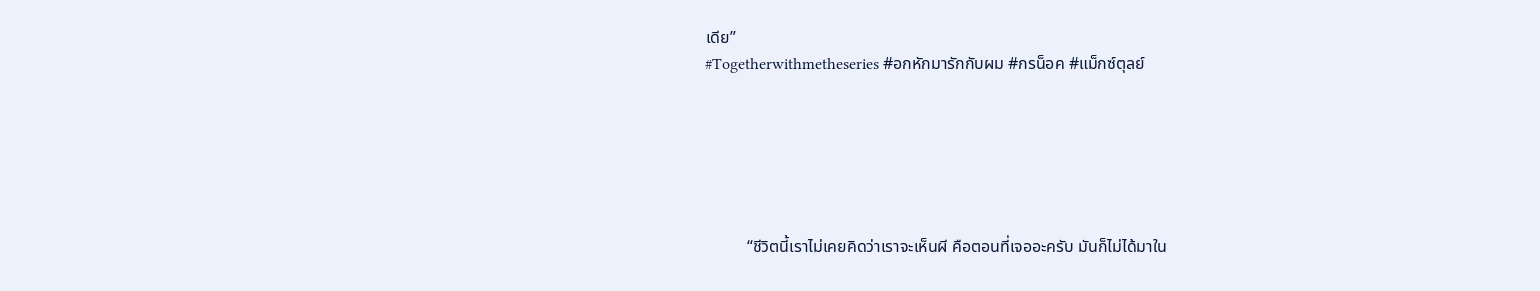เดีย”
#Togetherwithmetheseries #อกหักมารักกับผม #กรน็อค #แม็กซ์ตุลย์






          “ชีวิตนี้เราไม่เคยคิดว่าเราจะเห็นผี คือตอนที่เจออะครับ มันก็ไม่ได้มาใน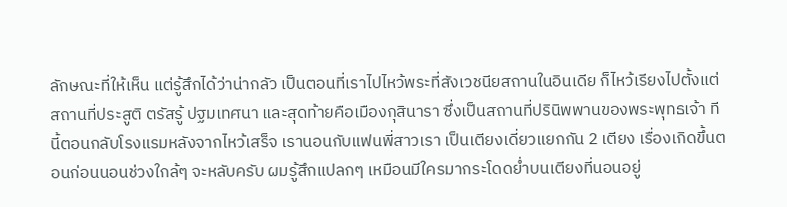ลักษณะที่ให้เห็น แต่รู้สึกได้ว่าน่ากลัว เป็นตอนที่เราไปไหว้พระที่สังเวชนียสถานในอินเดีย ก็ไหว้เรียงไปตั้งแต่สถานที่ประสูติ ตรัสรู้ ปฐมเทศนา และสุดท้ายคือเมืองกุสินารา ซึ่งเป็นสถานที่ปรินิพพานของพระพุทธเจ้า ทีนี้ตอนกลับโรงแรมหลังจากไหว้เสร็จ เรานอนกับแฟนพี่สาวเรา เป็นเตียงเดี่ยวแยกกัน 2 เตียง เรื่องเกิดขึ้นตอนก่อนนอนช่วงใกล้ๆ จะหลับครับ ผมรู้สึกแปลกๆ เหมือนมีใครมากระโดดย่ำบนเตียงที่นอนอยู่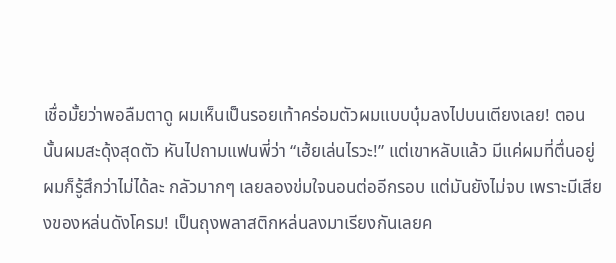เชื่อมั้ยว่าพอลืมตาดู ผมเห็นเป็นรอยเท้าคร่อมตัวผมแบบบุ๋มลงไปบนเตียงเลย! ตอนนั้นผมสะดุ้งสุดตัว หันไปถามแฟนพี่ว่า “เฮ้ยเล่นไรวะ!” แต่เขาหลับแล้ว มีแค่ผมที่ตื่นอยู่ ผมก็รู้สึกว่าไม่ได้ละ กลัวมากๆ เลยลองข่มใจนอนต่ออีกรอบ แต่มันยังไม่จบ เพราะมีเสียงของหล่นดังโครม! เป็นถุงพลาสติกหล่นลงมาเรียงกันเลยค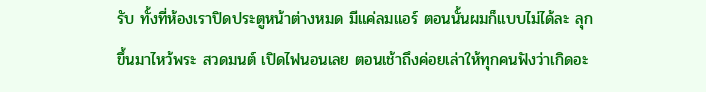รับ ทั้งที่ห้องเราปิดประตูหน้าต่างหมด มีแค่ลมแอร์ ตอนนั้นผมก็แบบไม่ได้ละ ลุกขึ้นมาไหว้พระ สวดมนต์ เปิดไฟนอนเลย ตอนเช้าถึงค่อยเล่าให้ทุกคนฟังว่าเกิดอะ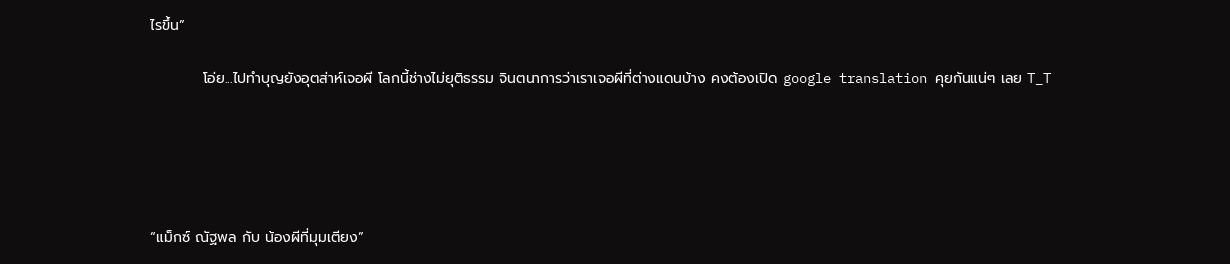ไรขึ้น”

          โอ่ย...ไปทำบุญยังอุตส่าห์เจอผี โลกนี้ช่างไม่ยุติธรรม จินตนาการว่าเราเจอผีที่ต่างแดนบ้าง คงต้องเปิด google translation คุยกันแน่ๆ เลย T_T





“แม็กซ์ ณัฐพล กับ น้องผีที่มุมเตียง”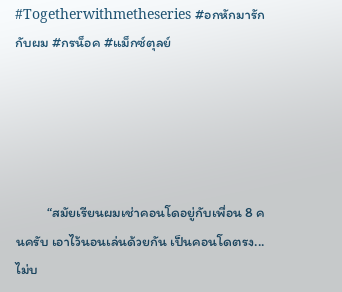#Togetherwithmetheseries #อกหักมารักกับผม #กรน็อค #แม็กซ์ตุลย์





          “สมัยเรียนผมเช่าคอนโดอยู่กับเพื่อน 8 คนครับ เอาไว้นอนเล่นด้วยกัน เป็นคอนโดตรง...ไม่บ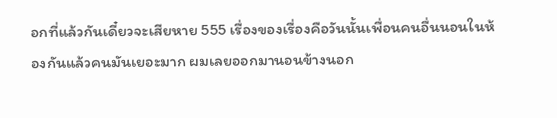อกที่แล้วกันเดี๋ยวจะเสียหาย 555 เรื่องของเรื่องคือวันนั้นเพื่อนคนอื่นนอนในห้องกันแล้วคนมันเยอะมาก ผมเลยออกมานอนข้างนอก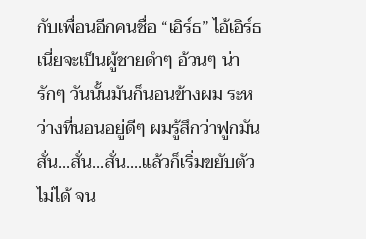กับเพื่อนอีกคนชื่อ “เอิร์ธ” ไอ้เอิร์ธเนี่ยจะเป็นผู้ชายดำๆ อ้วนๆ น่ารักๆ วันนั้นมันก็นอนข้างผม ระหว่างที่นอนอยู่ดีๆ ผมรู้สึกว่าฟูกมันสั่น...สั่น...สั่น....แล้วก็เริ่มขยับตัวไม่ได้ จน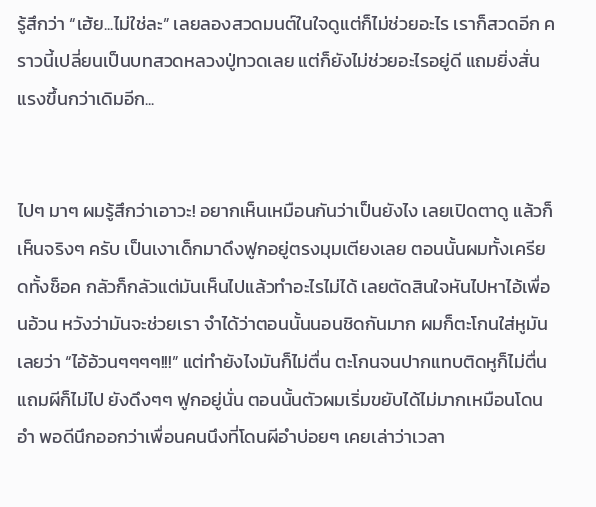รู้สึกว่า “เฮ้ย...ไม่ใช่ละ” เลยลองสวดมนต์ในใจดูแต่ก็ไม่ช่วยอะไร เราก็สวดอีก คราวนี้เปลี่ยนเป็นบทสวดหลวงปู่ทวดเลย แต่ก็ยังไม่ช่วยอะไรอยู่ดี แถมยิ่งสั่นแรงขึ้นกว่าเดิมอีก...


ไปๆ มาๆ ผมรู้สึกว่าเอาวะ! อยากเห็นเหมือนกันว่าเป็นยังไง เลยเปิดตาดู แล้วก็เห็นจริงๆ ครับ เป็นเงาเด็กมาดึงฟูกอยู่ตรงมุมเตียงเลย ตอนนั้นผมทั้งเครียดทั้งช็อค กลัวก็กลัวแต่มันเห็นไปแล้วทำอะไรไม่ได้ เลยตัดสินใจหันไปหาไอ้เพื่อนอ้วน หวังว่ามันจะช่วยเรา จำได้ว่าตอนนั้นนอนชิดกันมาก ผมก็ตะโกนใส่หูมันเลยว่า “ไอ้อ้วนๆๆๆๆ!!!” แต่ทำยังไงมันก็ไม่ตื่น ตะโกนจนปากแทบติดหูก็ไม่ตื่น แถมผีก็ไม่ไป ยังดึงๆๆ ฟูกอยู่นั่น ตอนนั้นตัวผมเริ่มขยับได้ไม่มากเหมือนโดนอำ พอดีนึกออกว่าเพื่อนคนนึงที่โดนผีอำบ่อยๆ เคยเล่าว่าเวลา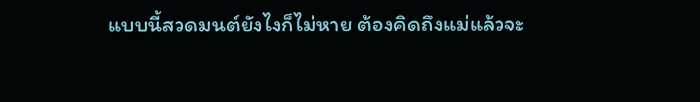แบบนี้สวดมนต์ยังไงก็ไม่หาย ต้องคิดถึงแม่แล้วจะ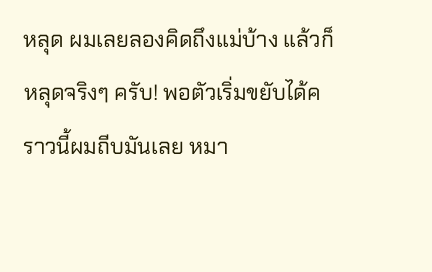หลุด ผมเลยลองคิดถึงแม่บ้าง แล้วก็หลุดจริงๆ ครับ! พอตัวเริ่มขยับได้คราวนี้ผมถีบมันเลย หมา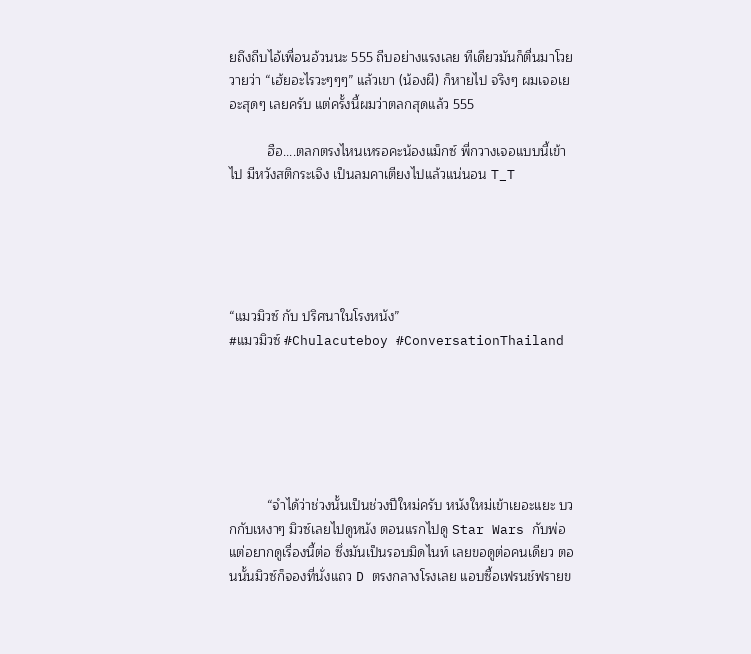ยถึงถีบไอ้เพื่อนอ้วนนะ 555 ถีบอย่างแรงเลย ทีเดียวมันก็ตื่นมาโวยวายว่า “เฮ้ยอะไรวะๆๆๆ” แล้วเขา (น้องผี) ก็หายไป จริงๆ ผมเจอเยอะสุดๆ เลยครับ แต่ครั้งนี้ผมว่าตลกสุดแล้ว 555

          ฮือ....ตลกตรงไหนเหรอคะน้องแม็กซ์ พี่กวางเจอแบบนี้เข้าไป มีหวังสติกระเจิง เป็นลมคาเตียงไปแล้วแน่นอน T_T





“แมวมิวซ์ กับ ปริศนาในโรงหนัง”
#แมวมิวซ์ #Chulacuteboy #ConversationThailand






          “จำได้ว่าช่วงนั้นเป็นช่วงปีใหม่ครับ หนังใหม่เข้าเยอะแยะ บวกกับเหงาๆ มิวซ์เลยไปดูหนัง ตอนแรกไปดู Star Wars กับพ่อ แต่อยากดูเรื่องนี้ต่อ ซึ่งมันเป็นรอบมิดไนท์ เลยขอดูต่อคนเดียว ตอนนั้นมิวซ์ก็จองที่นั่งแถว D ตรงกลางโรงเลย แอบซื้อเฟรนช์ฟรายข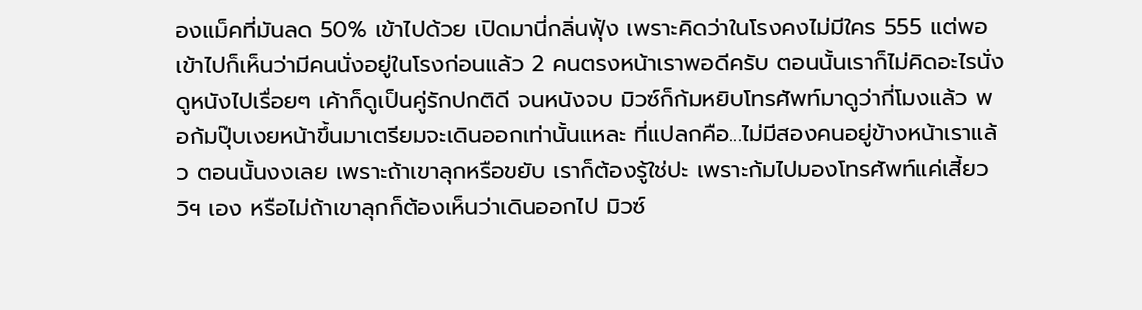องแม็คที่มันลด 50% เข้าไปด้วย เปิดมานี่กลิ่นฟุ้ง เพราะคิดว่าในโรงคงไม่มีใคร 555 แต่พอเข้าไปก็เห็นว่ามีคนนั่งอยู่ในโรงก่อนแล้ว 2 คนตรงหน้าเราพอดีครับ ตอนนั้นเราก็ไม่คิดอะไรนั่งดูหนังไปเรื่อยๆ เค้าก็ดูเป็นคู่รักปกติดี จนหนังจบ มิวซ์ก็ก้มหยิบโทรศัพท์มาดูว่ากี่โมงแล้ว พอก้มปุ๊บเงยหน้าขึ้นมาเตรียมจะเดินออกเท่านั้นแหละ ที่แปลกคือ...ไม่มีสองคนอยู่ข้างหน้าเราแล้ว ตอนนั้นงงเลย เพราะถ้าเขาลุกหรือขยับ เราก็ต้องรู้ใช่ปะ เพราะก้มไปมองโทรศัพท์แค่เสี้ยววิฯ เอง หรือไม่ถ้าเขาลุกก็ต้องเห็นว่าเดินออกไป มิวซ์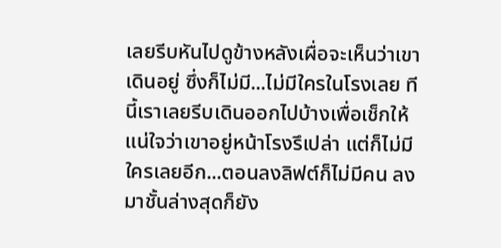เลยรีบหันไปดูข้างหลังเผื่อจะเห็นว่าเขาเดินอยู่ ซึ่งก็ไม่มี...ไม่มีใครในโรงเลย ทีนี้เราเลยรีบเดินออกไปบ้างเพื่อเช็กให้แน่ใจว่าเขาอยู่หน้าโรงรึเปล่า แต่ก็ไม่มีใครเลยอีก...ตอนลงลิฟต์ก็ไม่มีคน ลงมาชั้นล่างสุดก็ยัง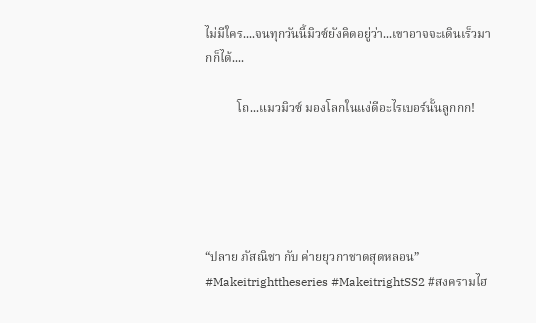ไม่มีใคร....จนทุกวันนี้มิวซ์ยังคิดอยู่ว่า...เขาอาจจะเดินเร็วมากก็ได้....

          โถ...แมวมิวซ์ มองโลกในแง่ดีอะไรเบอร์นั้นลูกกก!





“ปลาย ภัสณิชา กับ ค่ายยุวกาชาดสุดหลอน”
#Makeitrighttheseries #MakeitrightSS2 #สงครามไฮ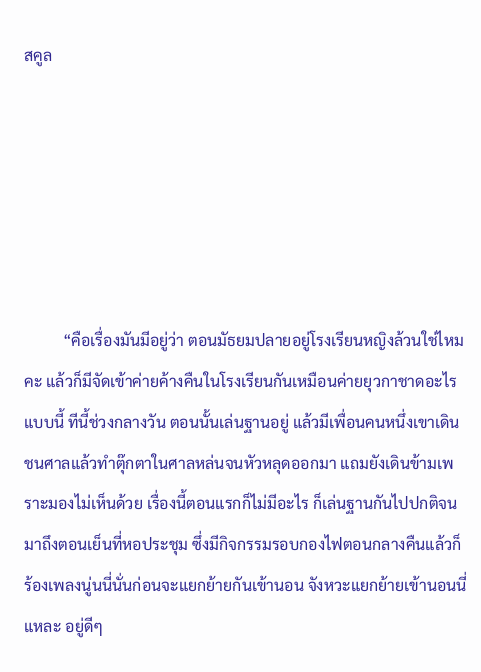สคูล






          “คือเรื่องมันมีอยู่ว่า ตอนมัธยมปลายอยู่โรงเรียนหญิงล้วนใช่ไหมคะ แล้วก็มีจัดเข้าค่ายค้างคืนในโรงเรียนกันเหมือนค่ายยุวกาชาดอะไรแบบนี้ ทีนี้ช่วงกลางวัน ตอนนั้นเล่นฐานอยู่ แล้วมีเพื่อนคนหนึ่งเขาเดินชนศาลแล้วทำตุ๊กตาในศาลหล่นจนหัวหลุดออกมา แถมยังเดินข้ามเพราะมองไม่เห็นด้วย เรื่องนี้ตอนแรกก็ไม่มีอะไร ก็เล่นฐานกันไปปกติจนมาถึงตอนเย็นที่หอประชุม ซึ่งมีกิจกรรมรอบกองไฟตอนกลางคืนแล้วก็ร้องเพลงนู่นนี่นั่นก่อนจะแยกย้ายกันเข้านอน จังหวะแยกย้ายเข้านอนนี่แหละ อยู่ดีๆ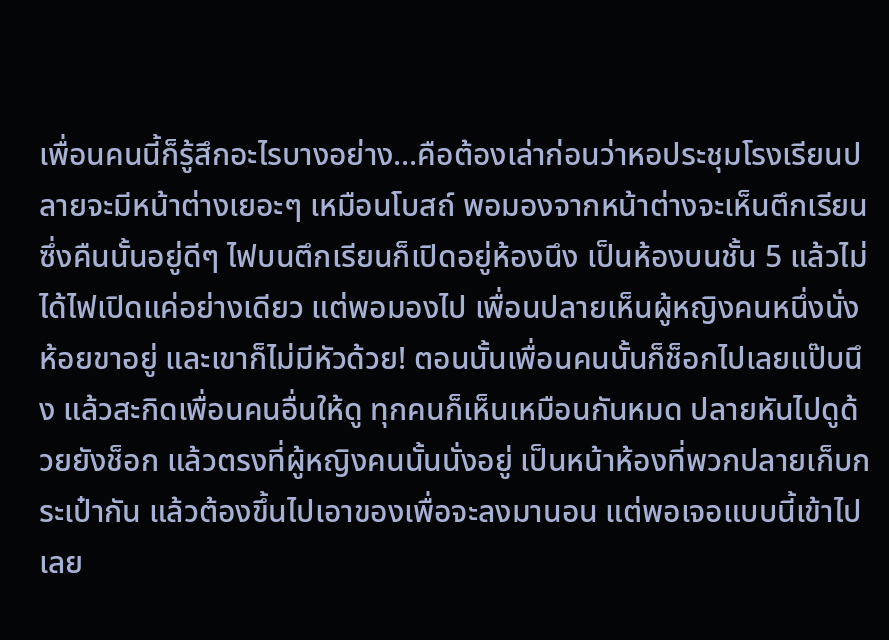เพื่อนคนนี้ก็รู้สึกอะไรบางอย่าง...คือต้องเล่าก่อนว่าหอประชุมโรงเรียนปลายจะมีหน้าต่างเยอะๆ เหมือนโบสถ์ พอมองจากหน้าต่างจะเห็นตึกเรียน ซึ่งคืนนั้นอยู่ดีๆ ไฟบนตึกเรียนก็เปิดอยู่ห้องนึง เป็นห้องบนชั้น 5 แล้วไม่ได้ไฟเปิดแค่อย่างเดียว แต่พอมองไป เพื่อนปลายเห็นผู้หญิงคนหนึ่งนั่งห้อยขาอยู่ และเขาก็ไม่มีหัวด้วย! ตอนนั้นเพื่อนคนนั้นก็ช็อกไปเลยแป๊บนึง แล้วสะกิดเพื่อนคนอื่นให้ดู ทุกคนก็เห็นเหมือนกันหมด ปลายหันไปดูด้วยยังช็อก แล้วตรงที่ผู้หญิงคนนั้นนั่งอยู่ เป็นหน้าห้องที่พวกปลายเก็บกระเป๋ากัน แล้วต้องขึ้นไปเอาของเพื่อจะลงมานอน แต่พอเจอแบบนี้เข้าไปเลย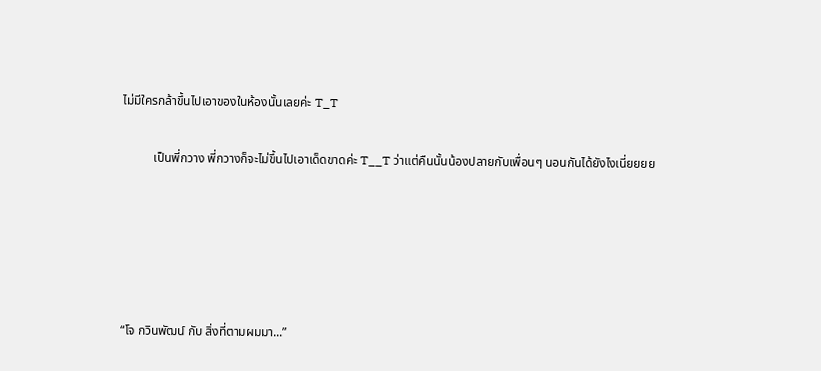ไม่มีใครกล้าขึ้นไปเอาของในห้องนั้นเลยค่ะ T_T

          เป็นพี่กวาง พี่กวางก็จะไม่ขึ้นไปเอาเด็ดขาดค่ะ T__T ว่าแต่คืนนั้นน้องปลายกับเพื่อนๆ นอนกันได้ยังไงเนี่ยยยย





“โจ กวินพัฒน์ กับ สิ่งที่ตามผมมา...”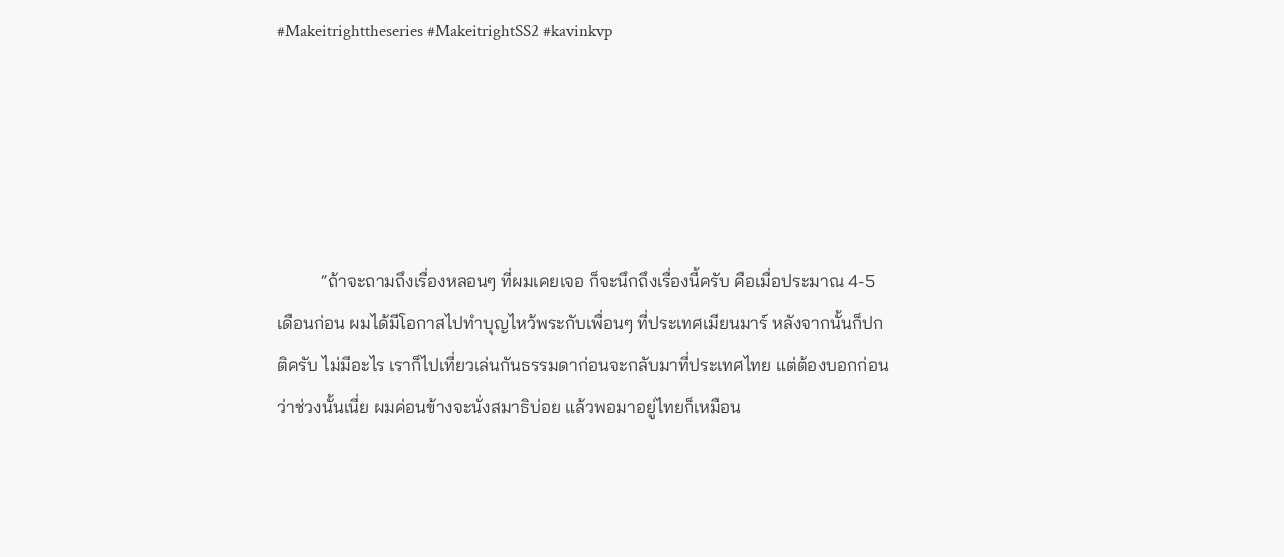#Makeitrighttheseries #MakeitrightSS2 #kavinkvp





          “ถ้าจะถามถึงเรื่องหลอนๆ ที่ผมเคยเจอ ก็จะนึกถึงเรื่องนี้ครับ คือเมื่อประมาณ 4-5 เดือนก่อน ผมได้มีโอกาสไปทำบุญไหว้พระกับเพื่อนๆ ที่ประเทศเมียนมาร์ หลังจากนั้นก็ปกติครับ ไม่มีอะไร เราก็ไปเที่ยวเล่นกันธรรมดาก่อนจะกลับมาที่ประเทศไทย แต่ต้องบอกก่อนว่าช่วงนั้นเนี่ย ผมค่อนข้างจะนั่งสมาธิบ่อย แล้วพอมาอยู่ไทยก็เหมือน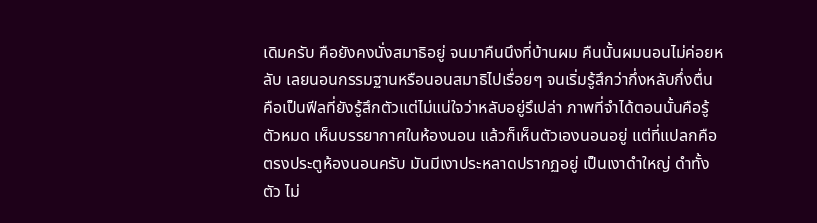เดิมครับ คือยังคงนั่งสมาธิอยู่ จนมาคืนนึงที่บ้านผม คืนนั้นผมนอนไม่ค่อยหลับ เลยนอนกรรมฐานหรือนอนสมาธิไปเรื่อยๆ จนเริ่มรู้สึกว่ากึ่งหลับกึ่งตื่น คือเป็นฟีลที่ยังรู้สึกตัวแต่ไม่แน่ใจว่าหลับอยู่รึเปล่า ภาพที่จำได้ตอนนั้นคือรู้ตัวหมด เห็นบรรยากาศในห้องนอน แล้วก็เห็นตัวเองนอนอยู่ แต่ที่แปลกคือตรงประตูห้องนอนครับ มันมีเงาประหลาดปรากฏอยู่ เป็นเงาดำใหญ่ ดำทั้งตัว ไม่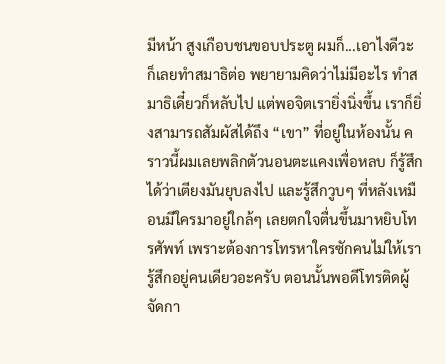มีหน้า สูงเกือบชนขอบประตู ผมก็...เอาไงดีวะ ก็เลยทำสมาธิต่อ พยายามคิดว่าไม่มีอะไร ทำสมาธิเดี๋ยวก็หลับไป แต่พอจิตเรายิ่งนิ่งขึ้น เราก็ยิ่งสามารถสัมผัสได้ถึง “เขา” ที่อยู่ในห้องนั้น คราวนี้ผมเลยพลิกตัวนอนตะแคงเพื่อหลบ ก็รู้สึกได้ว่าเตียงมันยุบลงไป และรู้สึกวูบๆ ที่หลังเหมือนมีใครมาอยู่ใกล้ๆ เลยตกใจตื่นขึ้นมาหยิบโทรศัพท์ เพราะต้องการโทรหาใครซักคนไม่ให้เรารู้สึกอยู่คนเดียวอะครับ ตอนนั้นพอดีโทรติดผู้จัดกา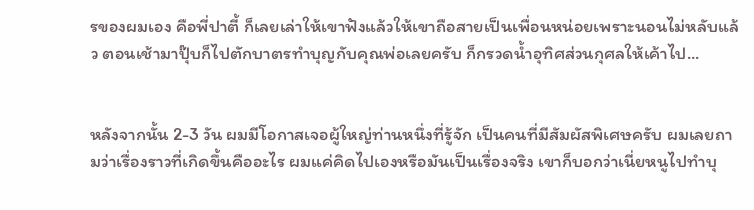รของผมเอง คือพี่ปาตี้ ก็เลยเล่าให้เขาฟังแล้วให้เขาถือสายเป็นเพื่อนหน่อยเพราะนอนไม่หลับแล้ว ตอนเช้ามาปุ๊บก็ไปตักบาตรทำบุญกับคุณพ่อเลยครับ ก็กรวดน้ำอุทิศส่วนกุศลให้เค้าไป...


หลังจากนั้น 2-3 วัน ผมมีโอกาสเจอผู้ใหญ่ท่านหนึ่งที่รู้จัก เป็นคนที่มีสัมผัสพิเศษครับ ผมเลยถามว่าเรื่องราวที่เกิดขึ้นคืออะไร ผมแค่คิดไปเองหรือมันเป็นเรื่องจริง เขาก็บอกว่าเนี่ยหนูไปทำบุ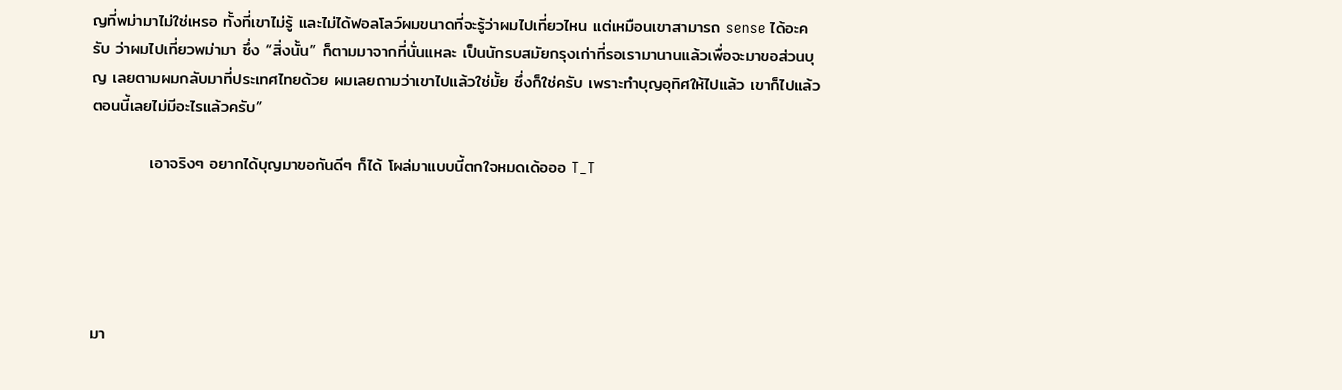ญที่พม่ามาไม่ใช่เหรอ ทั้งที่เขาไม่รู้ และไม่ได้ฟอลโลว์ผมขนาดที่จะรู้ว่าผมไปเที่ยวไหน แต่เหมือนเขาสามารถ sense ได้อะครับ ว่าผมไปเที่ยวพม่ามา ซึ่ง “สิ่งนั้น” ก็ตามมาจากที่นั่นแหละ เป็นนักรบสมัยกรุงเก่าที่รอเรามานานแล้วเพื่อจะมาขอส่วนบุญ เลยตามผมกลับมาที่ประเทศไทยด้วย ผมเลยถามว่าเขาไปแล้วใช่มั้ย ซึ่งก็ใช่ครับ เพราะทำบุญอุทิศให้ไปแล้ว เขาก็ไปแล้ว ตอนนี้เลยไม่มีอะไรแล้วครับ”

          เอาจริงๆ อยากได้บุญมาขอกันดีๆ ก็ได้ โผล่มาแบบนี้ตกใจหมดเด้อออ T_T





มา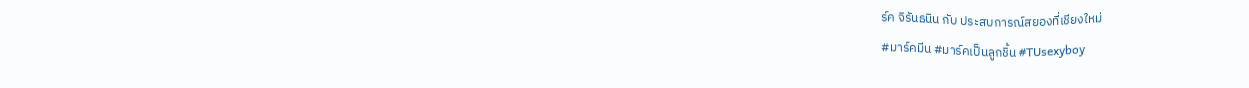ร์ค จิรันธนิน กับ ประสบการณ์สยองที่เชียงใหม่
#มาร์คมีน #มาร์คเป็นลูกชิ้น #TUsexyboy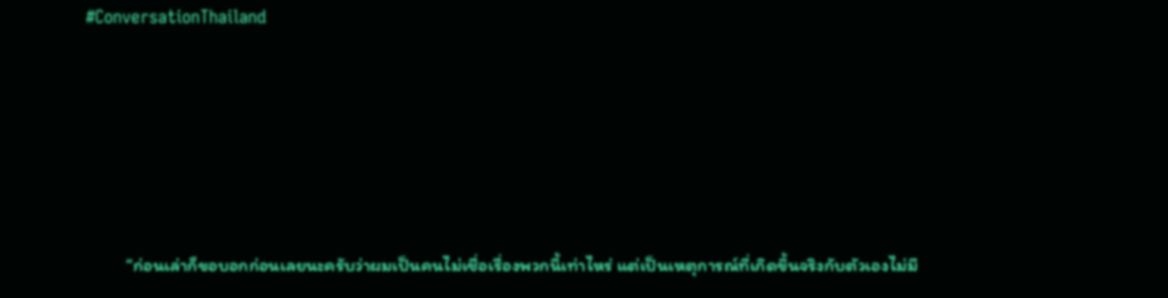#ConversationThailand





          “ก่อนเล่าก็ขอบอกก่อนเลยนะครับว่าผมเป็นคนไม่เชื่อเรื่องพวกนี้เท่าไหร่ แต่เป็นเหตุการณ์ที่เกิดขึ้นจริงกับตัวเองไม่มี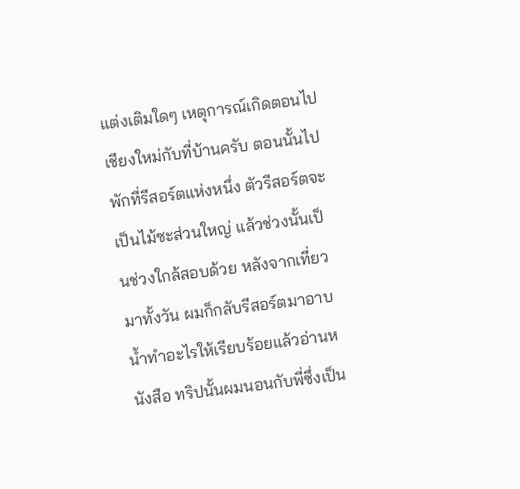แต่งเติมใดๆ เหตุการณ์เกิดตอนไปเชียงใหม่กับที่บ้านครับ ตอนนั้นไปพักที่รีสอร์ตแห่งหนึ่ง ตัวรีสอร์ตจะเป็นไม้ซะส่วนใหญ่ แล้วช่วงนั้นเป็นช่วงใกล้สอบด้วย หลังจากเที่ยวมาทั้งวัน ผมก็กลับรีสอร์ตมาอาบน้ำทำอะไรให้เรียบร้อยแล้วอ่านหนังสือ ทริปนั้นผมนอนกับพี่ซึ่งเป็น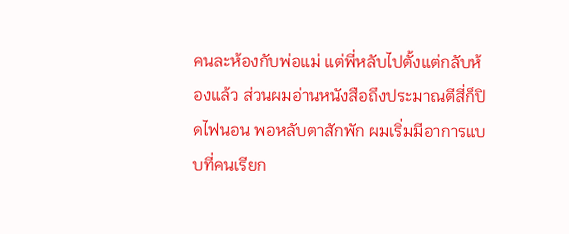คนละห้องกับพ่อแม่ แต่พี่หลับไปตั้งแต่กลับห้องแล้ว ส่วนผมอ่านหนังสือถึงประมาณตีสี่ก็ปิดไฟนอน พอหลับตาสักพัก ผมเริ่มมีอาการแบบที่คนเรียก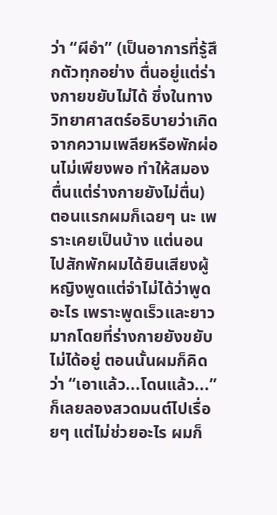ว่า “ผีอำ” (เป็นอาการที่รู้สึกตัวทุกอย่าง ตื่นอยู่แต่ร่างกายขยับไม่ได้ ซึ่งในทางวิทยาศาสตร์อธิบายว่าเกิดจากความเพลียหรือพักผ่อนไม่เพียงพอ ทำให้สมองตื่นแต่ร่างกายยังไม่ตื่น) ตอนแรกผมก็เฉยๆ นะ เพราะเคยเป็นบ้าง แต่นอนไปสักพักผมได้ยินเสียงผู้หญิงพูดแต่จำไม่ได้ว่าพูดอะไร เพราะพูดเร็วและยาวมากโดยที่ร่างกายยังขยับไม่ได้อยู่ ตอนนั้นผมก็คิดว่า “เอาแล้ว...โดนแล้ว...” ก็เลยลองสวดมนต์ไปเรื่อยๆ แต่ไม่ช่วยอะไร ผมก็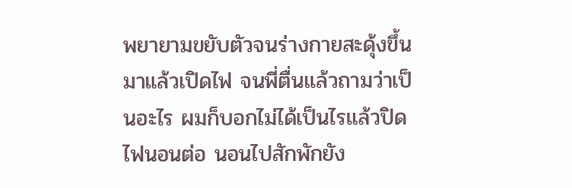พยายามขยับตัวจนร่างกายสะดุ้งขึ้นมาแล้วเปิดไฟ จนพี่ตื่นแล้วถามว่าเป็นอะไร ผมก็บอกไม่ได้เป็นไรแล้วปิดไฟนอนต่อ นอนไปสักพักยัง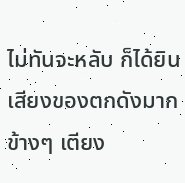ไม่ทันจะหลับ ก็ได้ยินเสียงของตกดังมากข้างๆ เตียง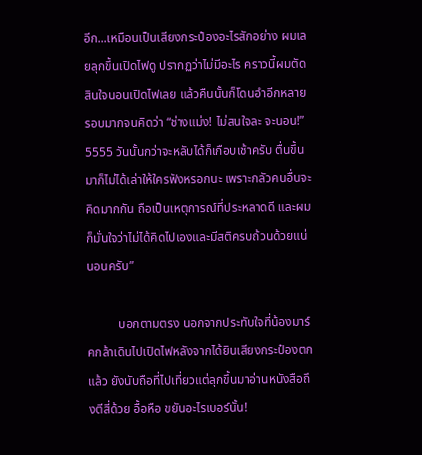อีก...เหมือนเป็นเสียงกระป๋องอะไรสักอย่าง ผมเลยลุกขึ้นเปิดไฟดู ปรากฏว่าไม่มีอะไร คราวนี้ผมตัดสินใจนอนเปิดไฟเลย แล้วคืนนั้นก็โดนอำอีกหลายรอบมากจนคิดว่า “ช่างแม่ง! ไม่สนใจละ จะนอน!” 5555 วันนั้นกว่าจะหลับได้ก็เกือบเช้าครับ ตื่นขึ้นมาก็ไม่ได้เล่าให้ใครฟังหรอกนะ เพราะกลัวคนอื่นจะคิดมากกัน ถือเป็นเหตุการณ์ที่ประหลาดดี และผมก็มั่นใจว่าไม่ได้คิดไปเองและมีสติครบถ้วนด้วยแน่นอนครับ”

          บอกตามตรง นอกจากประทับใจที่น้องมาร์คกล้าเดินไปเปิดไฟหลังจากได้ยินเสียงกระป๋องตกแล้ว ยังนับถือที่ไปเที่ยวแต่ลุกขึ้นมาอ่านหนังสือถึงตีสี่ด้วย อื้อหือ ขยันอะไรเบอร์นั้น!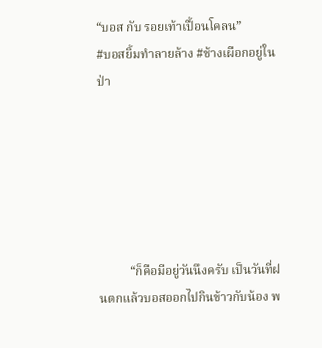“บอส กับ รอยเท้าเปื้อนโคลน”
#บอสยิ้มทำลายล้าง #ช้างเผือกอยู่ในป่า






          “ก็คือมีอยู่วันนึงครับ เป็นวันที่ฝนตกแล้วบอสออกไปกินข้าวกับน้อง พ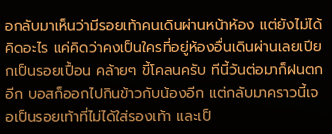อกลับมาเห็นว่ามีรอยเท้าคนเดินผ่านหน้าห้อง แต่ยังไม่ได้คิดอะไร แค่คิดว่าคงเป็นใครที่อยู่ห้องอื่นเดินผ่านเลยเปียกเป็นรอยเปื้อน คล้ายๆ ขี้โคลนครับ ทีนี้วันต่อมาก็ฝนตกอีก บอสก็ออกไปกินข้าวกับน้องอีก แต่กลับมาคราวนี้เจอเป็นรอยเท้าที่ไม่ได้ใส่รองเท้า และเป็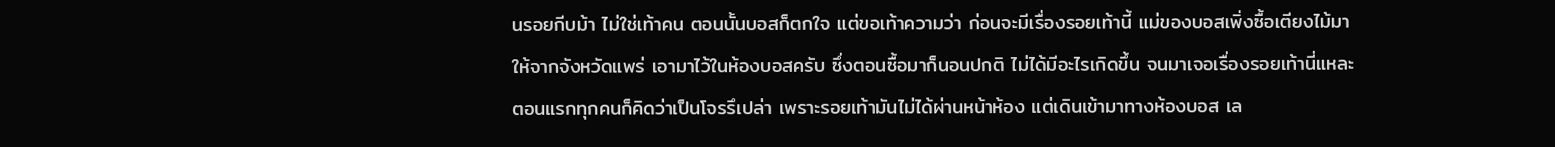นรอยกีบม้า ไม่ใช่เท้าคน ตอนนั้นบอสก็ตกใจ แต่ขอเท้าความว่า ก่อนจะมีเรื่องรอยเท้านี้ แม่ของบอสเพิ่งซื้อเตียงไม้มาให้จากจังหวัดแพร่ เอามาไว้ในห้องบอสครับ ซึ่งตอนซื้อมาก็นอนปกติ ไม่ได้มีอะไรเกิดขึ้น จนมาเจอเรื่องรอยเท้านี่แหละ ตอนแรกทุกคนก็คิดว่าเป็นโจรรึเปล่า เพราะรอยเท้ามันไม่ได้ผ่านหน้าห้อง แต่เดินเข้ามาทางห้องบอส เล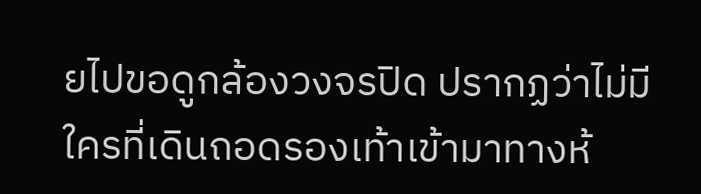ยไปขอดูกล้องวงจรปิด ปรากฏว่าไม่มีใครที่เดินถอดรองเท้าเข้ามาทางห้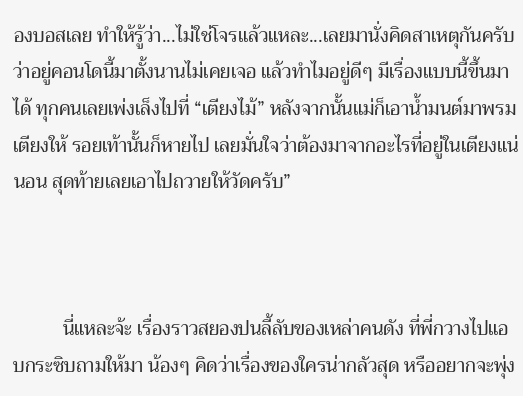องบอสเลย ทำให้รู้ว่า...ไม่ใช่โจรแล้วแหละ...เลยมานั่งคิดสาเหตุกันครับว่าอยู่คอนโดนี้มาตั้งนานไม่เคยเจอ แล้วทำไมอยู่ดีๆ มีเรื่องแบบนี้ขึ้นมาได้ ทุกคนเลยเพ่งเล็งไปที่ “เตียงไม้” หลังจากนั้นแม่ก็เอาน้ำมนต์มาพรมเตียงให้ รอยเท้านั้นก็หายไป เลยมั่นใจว่าต้องมาจากอะไรที่อยู่ในเตียงแน่นอน สุดท้ายเลยเอาไปถวายให้วัดครับ”



          นี่แหละจ้ะ เรื่องราวสยองปนลี้ลับของเหล่าคนดัง ที่พี่กวางไปแอบกระซิบถามให้มา น้องๆ คิดว่าเรื่องของใครน่ากลัวสุด หรืออยากจะพุ่ง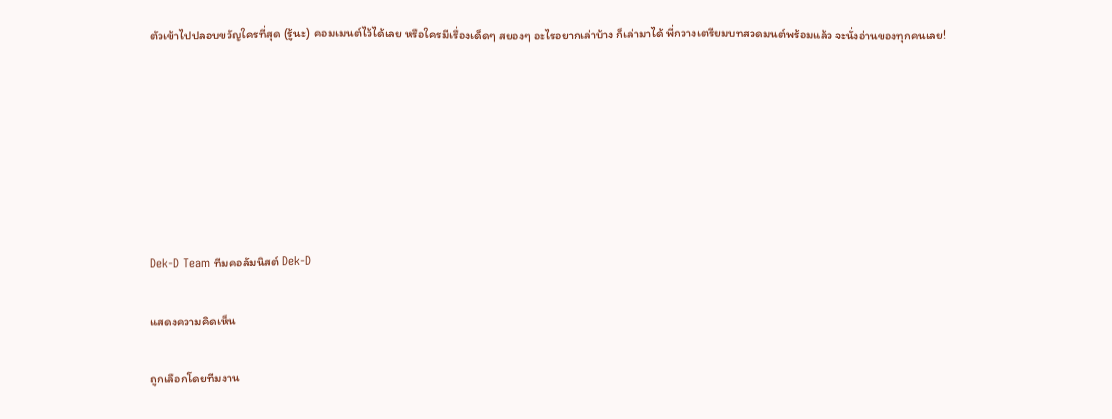ตัวเข้าไปปลอบขวัญใครที่สุด (รู้นะ) คอมเมนต์ไว้ได้เลย หรือใครมีเรื่องเด็ดๆ สยองๆ อะไรอยากเล่าบ้าง ก็เล่ามาได้ พี่กวางเตรียมบทสวดมนต์พร้อมแล้ว จะนั่งอ่านของทุกคนเลย!







Dek-D Team ทีมคอลัมนิสต์ Dek-D

แสดงความคิดเห็น

ถูกเลือกโดยทีมงาน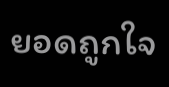ยอดถูกใจ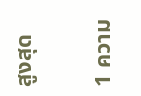สูงสุด

1 ความ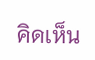คิดเห็น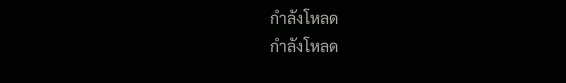กำลังโหลด
กำลังโหลด